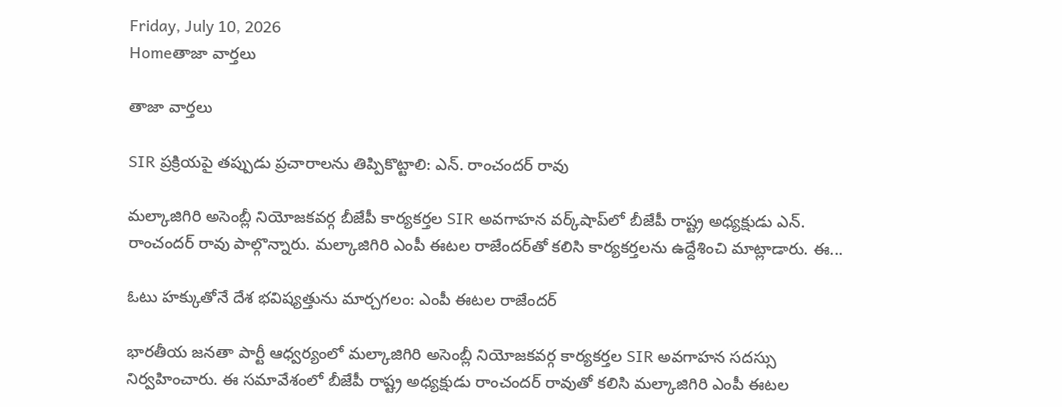Friday, July 10, 2026
Homeతాజా వార్తలు

తాజా వార్తలు

SIR ప్రక్రియపై తప్పుడు ప్రచారాలను తిప్పికొట్టాలి: ఎన్. రాంచందర్ రావు

మల్కాజిగిరి అసెంబ్లీ నియోజకవర్గ బీజేపీ కార్యకర్తల SIR అవగాహన వర్క్‌షాప్‌లో బీజేపీ రాష్ట్ర అధ్యక్షుడు ఎన్. రాంచందర్ రావు పాల్గొన్నారు. మల్కాజిగిరి ఎంపీ ఈటల రాజేందర్‌తో కలిసి కార్యకర్తలను ఉద్దేశించి మాట్లాడారు. ఈ...

ఓటు హక్కుతోనే దేశ భవిష్యత్తును మార్చగలం: ఎంపీ ఈటల రాజేందర్

భారతీయ జనతా పార్టీ ఆధ్వర్యంలో మల్కాజిగిరి అసెంబ్లీ నియోజకవర్గ కార్యకర్తల SIR అవగాహన సదస్సు నిర్వహించారు. ఈ సమావేశంలో బీజేపీ రాష్ట్ర అధ్యక్షుడు రాంచందర్ రావుతో కలిసి మల్కాజిగిరి ఎంపీ ఈటల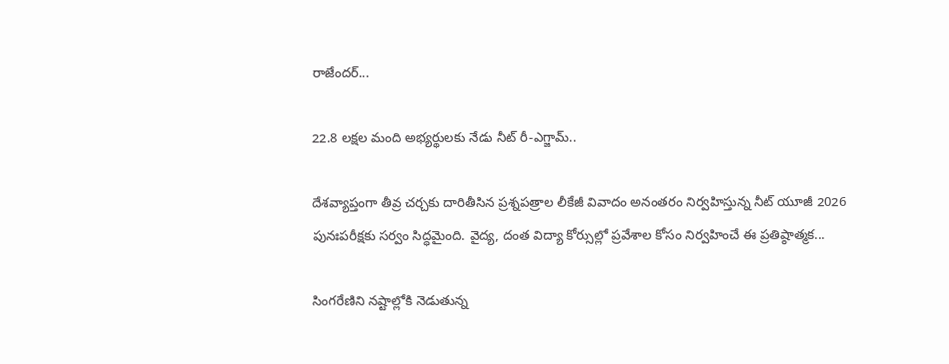రాజేందర్...

22.8 లక్షల మంది అభ్యర్థులకు నేడు నీట్ రీ-ఎగ్జామ్..

దేశవ్యాప్తంగా తీవ్ర చర్చకు దారితీసిన ప్రశ్నపత్రాల లీకేజీ వివాదం అనంతరం నిర్వహిస్తున్న నీట్ యూజీ 2026 పునఃపరీక్షకు సర్వం సిద్ధమైంది. వైద్య, దంత విద్యా కోర్సుల్లో ప్రవేశాల కోసం నిర్వహించే ఈ ప్రతిష్ఠాత్మక...

సింగరేణిని నష్టాల్లోకి నెడుతున్న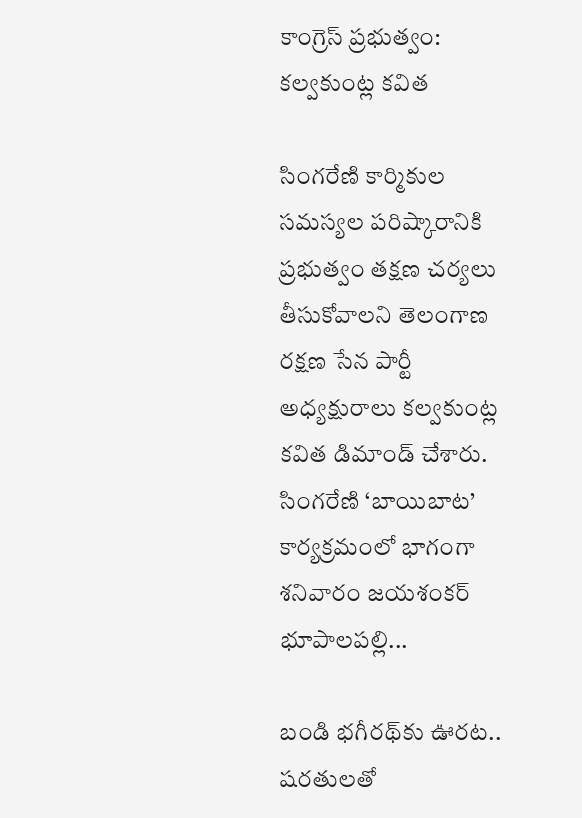కాంగ్రెస్ ప్రభుత్వం: కల్వకుంట్ల కవిత

సింగరేణి కార్మికుల సమస్యల పరిష్కారానికి ప్రభుత్వం తక్షణ చర్యలు తీసుకోవాలని తెలంగాణ రక్షణ సేన పార్టీ అధ్యక్షురాలు కల్వకుంట్ల కవిత డిమాండ్ చేశారు. సింగరేణి ‘బాయిబాట’ కార్యక్రమంలో భాగంగా శనివారం జయశంకర్ భూపాలపల్లి...

బండి భగీరథ్‌కు ఊరట.. షరతులతో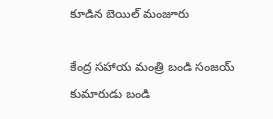కూడిన బెయిల్ మంజూరు

కేంద్ర సహాయ మంత్రి బండి సంజయ్ కుమారుడు బండి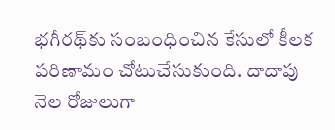భగీరథ్‌కు సంబంధించిన కేసులో కీలక పరిణామం చోటుచేసుకుంది. దాదాపు నెల రోజులుగా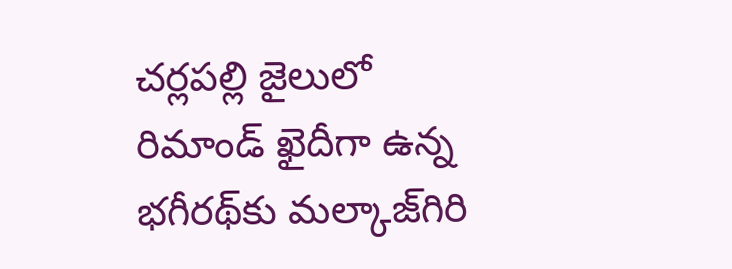చర్లపల్లి జైలులో రిమాండ్ ఖైదీగా ఉన్న భగీరథ్‌కు మల్కాజ్‌గిరి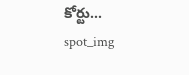కోర్టు...
spot_img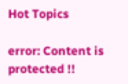Hot Topics

error: Content is protected !!